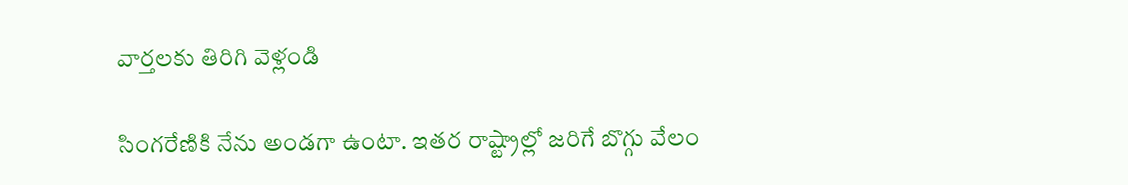వార్తలకు తిరిగి వెళ్లండి

సింగరేణికి నేను అండగా ఉంటా. ఇతర రాష్ట్రాల్లో జరిగే బొగ్గు వేలం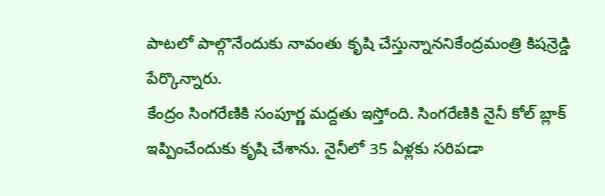పాటలో పాల్గొనేందుకు నావంతు కృషి చేస్తున్నాననికేంద్రమంత్రి కిషన్రెడ్డి పేర్కొన్నారు.
కేంద్రం సింగరేణికి సంపూర్ణ మద్దతు ఇస్తోంది. సింగరేణికి నైనీ కోల్ బ్లాక్ ఇప్పించేందుకు కృషి చేశాను. నైనీలో 35 ఏళ్లకు సరిపడా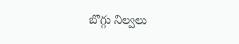బొగ్గు నిల్వలు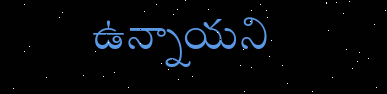ఉన్నాయని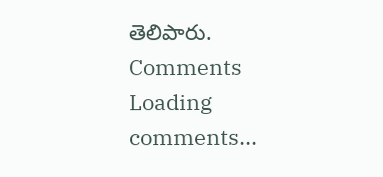తెలిపారు.
Comments
Loading comments...